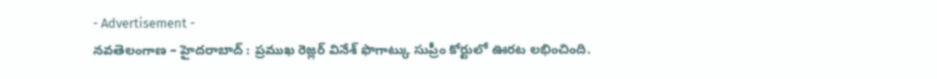- Advertisement -
నవతెలంగాణ – హైదరాబాద్ : ప్రముఖ రెజ్లర్ వినేశ్ ఫొగాట్కు సుప్రీం కోర్టులో ఊరట లభించింది.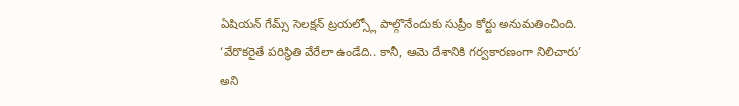ఏషియన్ గేమ్స్ సెలక్షన్ ట్రయల్స్లో పాల్గొనేందుకు సుప్రీం కోర్టు అనుమతించింది. ‘వేరొకరైతే పరిస్థితి వేరేలా ఉండేది.. కానీ, ఆమె దేశానికి గర్వకారణంగా నిలిచారు’ అని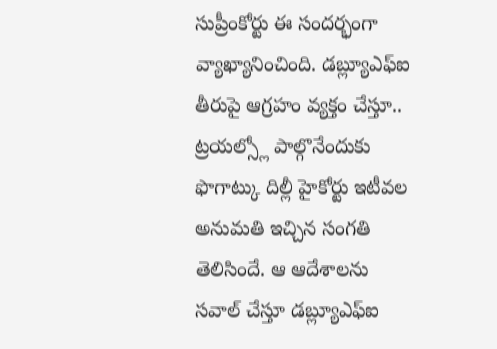సుప్రీంకోర్టు ఈ సందర్భంగా వ్యాఖ్యానించింది. డబ్ల్యూఎఫ్ఐ తీరుపై ఆగ్రహం వ్యక్తం చేస్తూ.. ట్రయల్స్లో పాల్గొనేందుకు ఫొగాట్కు దిల్లీ హైకోర్టు ఇటీవల అనుమతి ఇచ్చిన సంగతి తెలిసిందే. ఆ ఆదేశాలను సవాల్ చేస్తూ డబ్ల్యూఎఫ్ఐ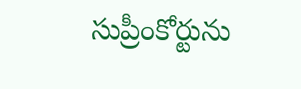సుప్రీంకోర్టును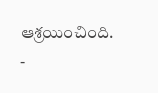ఆశ్రయించింది.
-